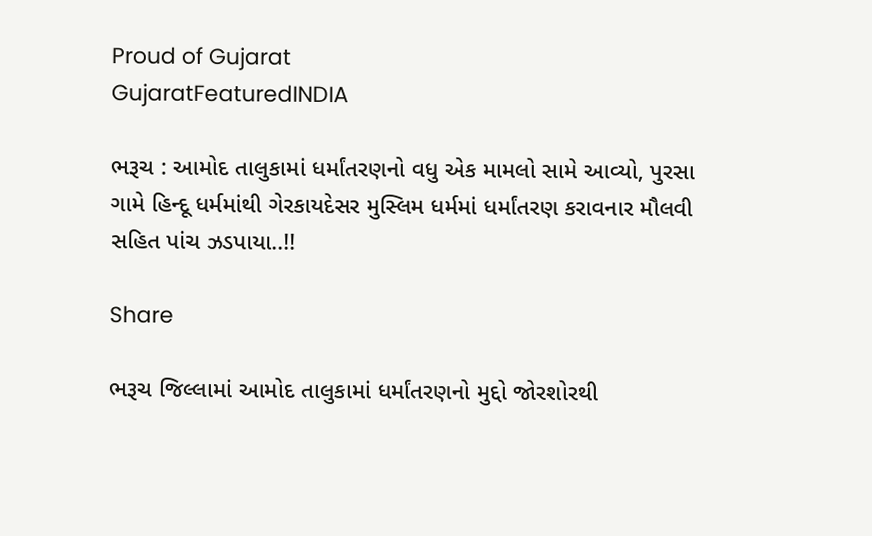Proud of Gujarat
GujaratFeaturedINDIA

ભરૂચ : આમોદ તાલુકામાં ધર્માંતરણનો વધુ એક મામલો સામે આવ્યો, પુરસા ગામે હિન્દૂ ધર્મમાંથી ગેરકાયદેસર મુસ્લિમ ધર્મમાં ધર્માંતરણ કરાવનાર મૌલવી સહિત પાંચ ઝડપાયા..!!

Share

ભરૂચ જિલ્લામાં આમોદ તાલુકામાં ધર્માંતરણનો મુદ્દો જોરશોરથી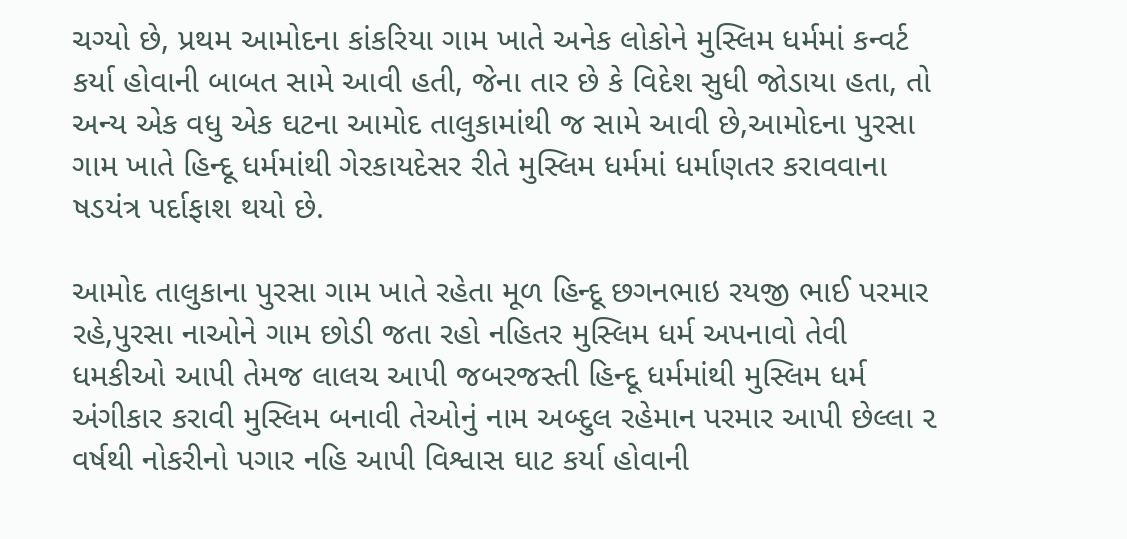ચગ્યો છે, પ્રથમ આમોદના કાંકરિયા ગામ ખાતે અનેક લોકોને મુસ્લિમ ધર્મમાં કન્વર્ટ કર્યા હોવાની બાબત સામે આવી હતી, જેના તાર છે કે વિદેશ સુધી જોડાયા હતા, તો અન્ય એક વધુ એક ઘટના આમોદ તાલુકામાંથી જ સામે આવી છે,આમોદના પુરસા ગામ ખાતે હિન્દૂ ધર્મમાંથી ગેરકાયદેસર રીતે મુસ્લિમ ધર્મમાં ધર્માણતર કરાવવાના ષડયંત્ર પર્દાફાશ થયો છે.

આમોદ તાલુકાના પુરસા ગામ ખાતે રહેતા મૂળ હિન્દૂ છગનભાઇ રયજી ભાઈ પરમાર રહે,પુરસા નાઓને ગામ છોડી જતા રહો નહિતર મુસ્લિમ ધર્મ અપનાવો તેવી ધમકીઓ આપી તેમજ લાલચ આપી જબરજસ્તી હિન્દૂ ધર્મમાંથી મુસ્લિમ ધર્મ અંગીકાર કરાવી મુસ્લિમ બનાવી તેઓનું નામ અબ્દુલ રહેમાન પરમાર આપી છેલ્લા ૨ વર્ષથી નોકરીનો પગાર નહિ આપી વિશ્વાસ ઘાટ કર્યા હોવાની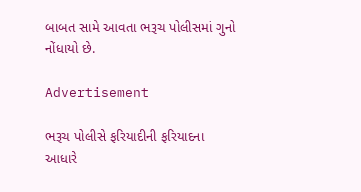બાબત સામે આવતા ભરૂચ પોલીસમાં ગુનો નોંધાયો છે.

Advertisement

ભરૂચ પોલીસે ફરિયાદીની ફરિયાદના આધારે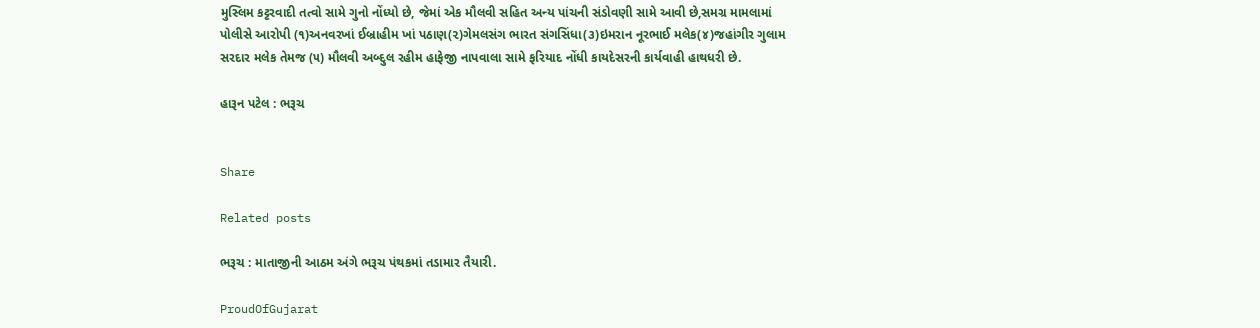મુસ્લિમ કટ્ટરવાદી તત્વો સામે ગુનો નોંધ્યો છે, જેમાં એક મૌલવી સહિત અન્ય પાંચની સંડોવણી સામે આવી છે,સમગ્ર મામલામાં પોલીસે આરોપી (૧)અનવરખાં ઈબ્રાહીમ ખાં પઠાણ(૨)ગેમલસંગ ભારત સંગસિંધા(૩)ઇમરાન નૂરભાઈ મલેક(૪)જહાંગીર ગુલામ સરદાર મલેક તેમજ (૫) મૌલવી અબ્દુલ રહીમ હાફેજી નાપવાલા સામે ફરિયાદ નોંધી કાયદેસરની કાર્યવાહી હાથધરી છે.

હારૂન પટેલ : ભરૂચ


Share

Related posts

ભરૂચ : માતાજીની આઠમ અંગે ભરૂચ પંથકમાં તડામાર તૈયારી.

ProudOfGujarat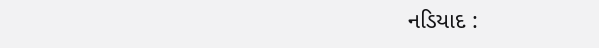નડિયાદ :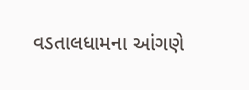વડતાલધામના આંગણે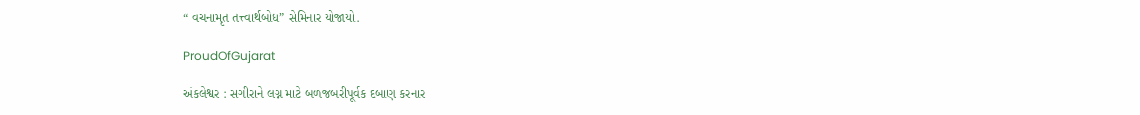“ વચનામૃત તત્ત્વાર્થબોધ” સેમિનાર યોજાયો.

ProudOfGujarat

અંકલેશ્વર : સગીરાને લગ્ન માટે બળજબરીપૂર્વક દબાણ કરનાર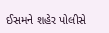ઈસમને શહેર પોલીસે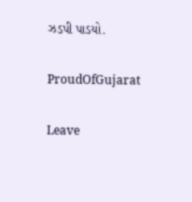ઝડપી પાડયો.

ProudOfGujarat

Leave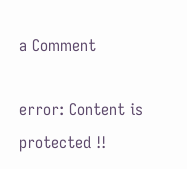a Comment

error: Content is protected !!